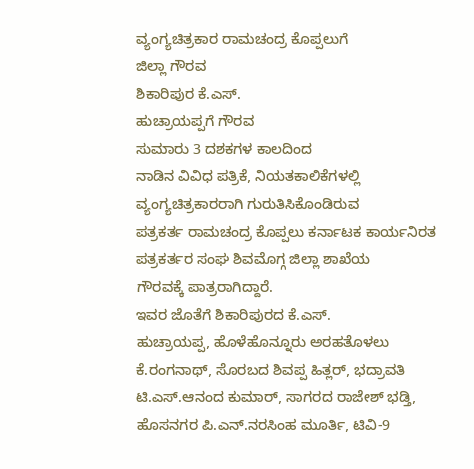ವ್ಯಂಗ್ಯಚಿತ್ರಕಾರ ರಾಮಚಂದ್ರ ಕೊಪ್ಪಲುಗೆ
ಜಿಲ್ಲಾ ಗೌರವ
ಶಿಕಾರಿಪುರ ಕೆ.ಎಸ್.
ಹುಚ್ರಾಯಪ್ಪಗೆ ಗೌರವ
ಸುಮಾರು 3 ದಶಕಗಳ ಕಾಲದಿಂದ
ನಾಡಿನ ವಿವಿಧ ಪತ್ರಿಕೆ, ನಿಯತಕಾಲಿಕೆಗಳಲ್ಲಿ ವ್ಯಂಗ್ಯಚಿತ್ರಕಾರರಾಗಿ ಗುರುತಿಸಿಕೊಂಡಿರುವ
ಪತ್ರಕರ್ತ ರಾಮಚಂದ್ರ ಕೊಪ್ಪಲು ಕರ್ನಾಟಕ ಕಾರ್ಯನಿರತ ಪತ್ರಕರ್ತರ ಸಂಘ ಶಿವಮೊಗ್ಗ ಜಿಲ್ಲಾ ಶಾಖೆಯ
ಗೌರವಕ್ಕೆ ಪಾತ್ರರಾಗಿದ್ದಾರೆ.
ಇವರ ಜೊತೆಗೆ ಶಿಕಾರಿಪುರದ ಕೆ.ಎಸ್.
ಹುಚ್ರಾಯಪ್ಪ, ಹೊಳೆಹೊನ್ನೂರು ಅರಹತೊಳಲು ಕೆ.ರಂಗನಾಥ್, ಸೊರಬದ ಶಿವಪ್ಪ ಹಿತ್ಲರ್, ಭದ್ರಾವತಿ
ಟಿ.ಎಸ್.ಆನಂದ ಕುಮಾರ್, ಸಾಗರದ ರಾಜೇಶ್ ಭಡ್ತಿ, ಹೊಸನಗರ ಪಿ.ಎನ್.ನರಸಿಂಹ ಮೂರ್ತಿ, ಟಿವಿ-9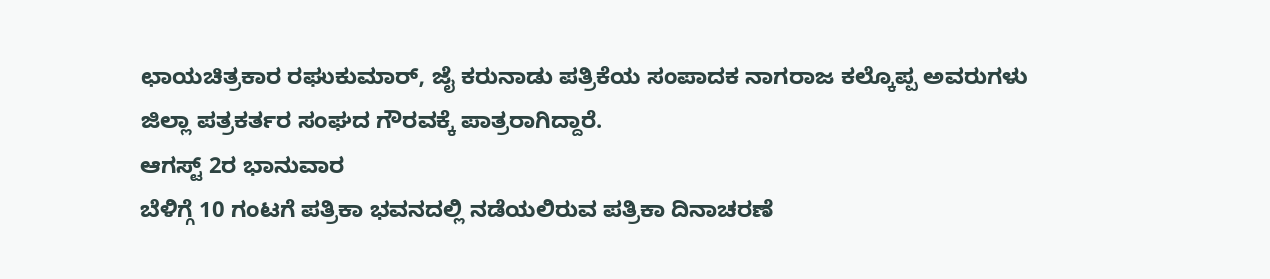ಛಾಯಚಿತ್ರಕಾರ ರಘುಕುಮಾರ್, ಜೈ ಕರುನಾಡು ಪತ್ರಿಕೆಯ ಸಂಪಾದಕ ನಾಗರಾಜ ಕಲ್ಕೊಪ್ಪ ಅವರುಗಳು
ಜಿಲ್ಲಾ ಪತ್ರಕರ್ತರ ಸಂಘದ ಗೌರವಕ್ಕೆ ಪಾತ್ರರಾಗಿದ್ದಾರೆ.
ಆಗಸ್ಟ್ 2ರ ಭಾನುವಾರ
ಬೆಳಿಗ್ಗೆ 10 ಗಂಟಗೆ ಪತ್ರಿಕಾ ಭವನದಲ್ಲಿ ನಡೆಯಲಿರುವ ಪತ್ರಿಕಾ ದಿನಾಚರಣೆ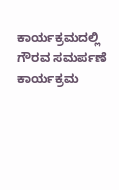ಕಾರ್ಯಕ್ರಮದಲ್ಲಿ
ಗೌರವ ಸಮರ್ಪಣೆ ಕಾರ್ಯಕ್ರಮ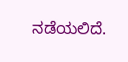ನಡೆಯಲಿದೆ.